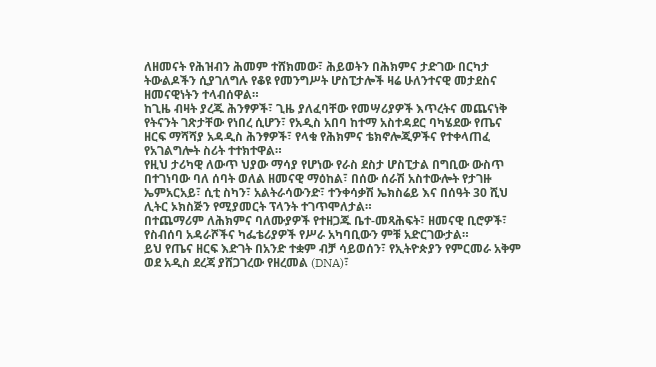ለዘመናት የሕዝብን ሕመም ተሸክመው፣ ሕይወትን በሕክምና ታድገው በርካታ ትውልዶችን ሲያገለግሉ የቆዩ የመንግሥት ሆስፒታሎች ዛሬ ሁለንተናዊ መታደስና ዘመናዊነትን ተላብሰዋል።
ከጊዜ ብዛት ያረጁ ሕንፃዎች፣ ጊዜ ያለፈባቸው የመሣሪያዎች እጥረትና መጨናነቅ የትናንት ገጽታቸው የነበረ ሲሆን፣ የአዲስ አበባ ከተማ አስተዳደር ባካሄደው የጤና ዘርፍ ማሻሻያ አዳዲስ ሕንፃዎች፣ የላቁ የሕክምና ቴክኖሎጂዎችና የተቀላጠፈ የአገልግሎት ስሪት ተተክተዋል።
የዚህ ታሪካዊ ለውጥ ህያው ማሳያ የሆነው የራስ ደስታ ሆስፒታል በግቢው ውስጥ በተገነባው ባለ ሰባት ወለል ዘመናዊ ማዕከል፣ በሰው ሰራሽ አስተውሎት የታገዙ ኤምአርአይ፣ ሲቲ ስካን፣ አልትራሳውንድ፣ ተንቀሳቃሽ ኤክስሬይ እና በሰዓት 30 ሺህ ሊትር ኦክስጅን የሚያመርት ፕላንት ተገጥሞለታል።
በተጨማሪም ለሕክምና ባለሙያዎች የተዘጋጁ ቤተ-መጻሕፍት፣ ዘመናዊ ቢሮዎች፣ የስብሰባ አዳራሾችና ካፌቴሪያዎች የሥራ አካባቢውን ምቹ አድርገውታል።
ይህ የጤና ዘርፍ እድገት በአንድ ተቋም ብቻ ሳይወሰን፣ የኢትዮጵያን የምርመራ አቅም ወደ አዲስ ደረጃ ያሸጋገረው የዘረመል (DNA)፣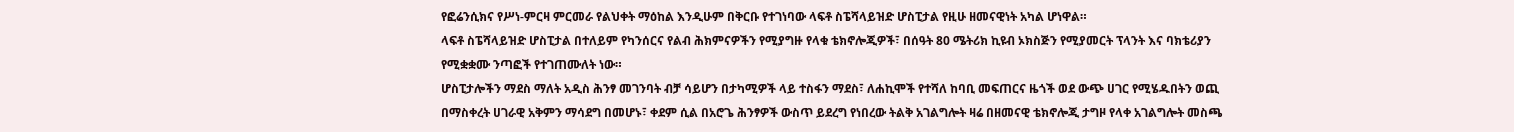የፎሬንሲክና የሥነ-ምርዛ ምርመራ የልህቀት ማዕከል እንዲሁም በቅርቡ የተገነባው ላፍቶ ስፔሻላይዝድ ሆስፒታል የዚሁ ዘመናዊነት አካል ሆነዋል።
ላፍቶ ስፔሻላይዝድ ሆስፒታል በተለይም የካንሰርና የልብ ሕክምናዎችን የሚያግዙ የላቁ ቴክኖሎጂዎች፣ በሰዓት 80 ሜትሪክ ኪዩብ ኦክስጅን የሚያመርት ፕላንት እና ባክቴሪያን የሚቋቋሙ ንጣፎች የተገጠሙለት ነው።
ሆስፒታሎችን ማደስ ማለት አዲስ ሕንፃ መገንባት ብቻ ሳይሆን በታካሚዎች ላይ ተስፋን ማደስ፣ ለሐኪሞች የተሻለ ከባቢ መፍጠርና ዜጎች ወደ ውጭ ሀገር የሚሄዱበትን ወጪ በማስቀረት ሀገራዊ አቅምን ማሳደግ በመሆኑ፣ ቀደም ሲል በአሮጌ ሕንፃዎች ውስጥ ይደረግ የነበረው ትልቅ አገልግሎት ዛሬ በዘመናዊ ቴክኖሎጂ ታግዞ የላቀ አገልግሎት መስጫ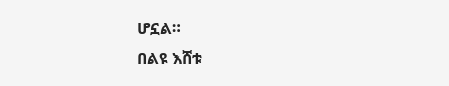ሆኗል።
በልዩ እሸቱ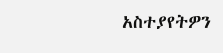አስተያየትዎን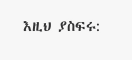እዚህ ያስፍሩ: